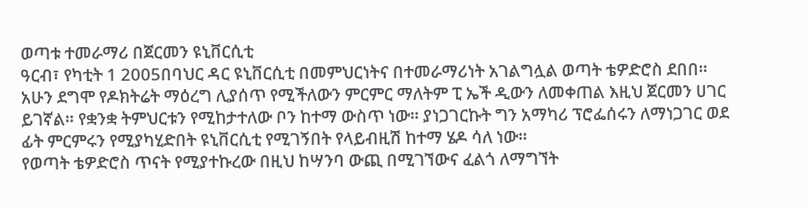ወጣቱ ተመራማሪ በጀርመን ዩኒቨርሲቲ
ዓርብ፣ የካቲት 1 2005በባህር ዳር ዩኒቨርሲቲ በመምህርነትና በተመራማሪነት አገልግሏል ወጣት ቴዎድሮስ ደበበ። አሁን ደግሞ የዶክትሬት ማዕረግ ሊያሰጥ የሚችለውን ምርምር ማለትም ፒ ኤች ዲውን ለመቀጠል እዚህ ጀርመን ሀገር ይገኛል። የቋንቋ ትምህርቱን የሚከታተለው ቦን ከተማ ውስጥ ነው። ያነጋገርኩት ግን አማካሪ ፕሮፌሰሩን ለማነጋገር ወደ ፊት ምርምሩን የሚያካሂድበት ዩኒቨርሲቲ የሚገኝበት የላይብዚሽ ከተማ ሄዶ ሳለ ነው።
የወጣት ቴዎድሮስ ጥናት የሚያተኩረው በዚህ ከሣንባ ውጪ በሚገኘውና ፈልጎ ለማግኘት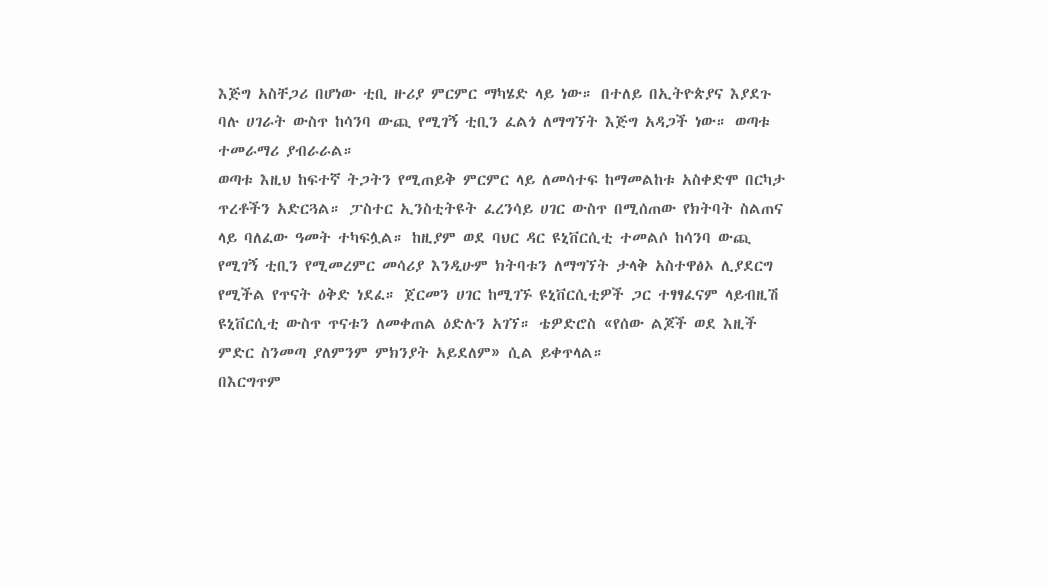እጅግ አስቸጋሪ በሆነው ቲቢ ዙሪያ ምርምር ማካሄድ ላይ ነው። በተለይ በኢትዮጵያና እያደጉ ባሉ ሀገራት ውስጥ ከሳንባ ውጪ የሚገኝ ቲቢን ፈልጎ ለማግኘት እጅግ አዳጋች ነው። ወጣቱ ተመራማሪ ያብራራል።
ወጣቱ እዚህ ከፍተኛ ትጋትን የሚጠይቅ ምርምር ላይ ለመሳተፍ ከማመልከቱ አስቀድሞ በርካታ ጥረቶችን አድርጓል። ፓስተር ኢንስቲትዩት ፈረንሳይ ሀገር ውስጥ በሚሰጠው የክትባት ስልጠና ላይ ባለፈው ዓመት ተካፍሏል። ከዚያም ወደ ባህር ዳር ዩኒቨርሲቲ ተመልሶ ከሳንባ ውጪ የሚገኝ ቲቢን የሚመረምር መሳሪያ እንዲሁም ክትባቱን ለማግኘት ታላቅ አስተዋፅኦ ሊያደርግ የሚችል የጥናት ዕቅድ ነደፈ። ጀርመን ሀገር ከሚገኙ ዩኒቨርሲቲዎች ጋር ተፃፃፈናም ላይብዚሽ ዩኒቨርሲቲ ውስጥ ጥናቱን ለመቀጠል ዕድሉን አገኘ። ቴዎድሮስ «የሰው ልጆች ወደ እዚች ምድር ስንመጣ ያለምንም ምክንያት አይደለም» ሲል ይቀጥላል።
በእርግጥም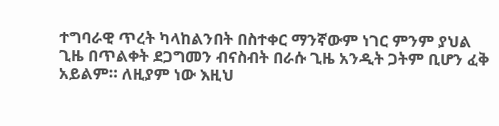ተግባራዊ ጥረት ካላከልንበት በስተቀር ማንኛውም ነገር ምንም ያህል ጊዜ በጥልቀት ደጋግመን ብናስብት በራሱ ጊዜ አንዲት ጋትም ቢሆን ፈቅ አይልም። ለዚያም ነው እዚህ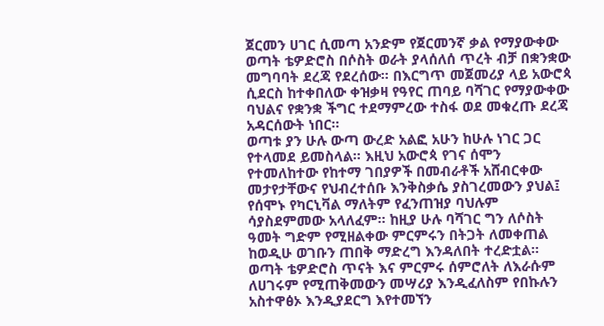ጀርመን ሀገር ሲመጣ አንድም የጀርመንኛ ቃል የማያውቀው ወጣት ቴዎድሮስ በሶስት ወራት ያላሰለሰ ጥረት ብቻ በቋንቋው መግባባት ደረጃ የደረሰው። በእርግጥ መጀመሪያ ላይ አውሮጳ ሲደርስ ከተቀበለው ቀዝቃዛ የዓየር ጠባይ ባሻገር የማያውቀው ባህልና የቋንቋ ችግር ተደማምረው ተስፋ ወደ መቁረጡ ደረጃ አዳርሰውት ነበር።
ወጣቱ ያን ሁሉ ውጣ ውረድ አልፎ አሁን ከሁሉ ነገር ጋር የተላመደ ይመስላል። እዚህ አውሮጳ የገና ሰሞን የተመለከተው የከተማ ገበያዎች በመብራቶች አሸብርቀው መታየታቸውና የህብረተሰቡ እንቅስቃሴ ያስገረመውን ያህል፤ የሰሞኑ የካርኒቫል ማለትም የፈንጠዝያ ባህሉም ሳያስደምመው አላለፈም። ከዚያ ሁሉ ባሻገር ግን ለሶስት ዓመት ግድም የሚዘልቀው ምርምሩን በትጋት ለመቀጠል ከወዲሁ ወገቡን ጠበቅ ማድረግ እንዳለበት ተረድቷል።
ወጣት ቴዎድሮስ ጥናት እና ምርምሩ ሰምሮለት ለእራሱም ለሀገሩም የሚጠቅመውን መሣሪያ እንዲፈለስም የበኩሉን አስተዋፅኦ እንዲያደርግ እየተመኘን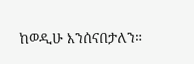ከወዲሁ እንሰናበታለን።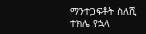ማንተጋፍቶት ስለሺ
ተክሌ የኋላ